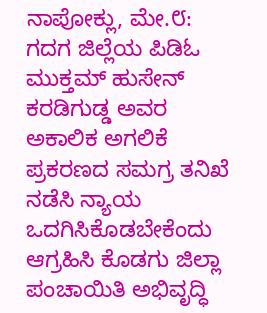ನಾಪೋಕ್ಲು, ಮೇ.೮: ಗದಗ ಜಿಲ್ಲೆಯ ಪಿಡಿಓ ಮುಕ್ತಮ್ ಹುಸೇನ್ ಕರಡಿಗುಡ್ಡ ಅವರ ಅಕಾಲಿಕ ಅಗಲಿಕೆ ಪ್ರಕರಣದ ಸಮಗ್ರ ತನಿಖೆ ನಡೆಸಿ ನ್ಯಾಯ ಒದಗಿಸಿಕೊಡಬೇಕೆಂದು ಆಗ್ರಹಿಸಿ ಕೊಡಗು ಜಿಲ್ಲಾ ಪಂಚಾಯಿತಿ ಅಭಿವೃದ್ಧಿ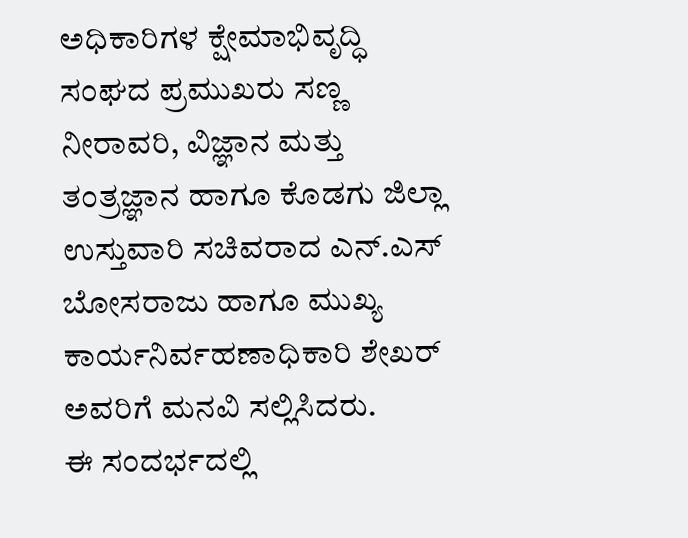ಅಧಿಕಾರಿಗಳ ಕ್ಷೇಮಾಭಿವೃದ್ಧಿ ಸಂಘದ ಪ್ರಮುಖರು ಸಣ್ಣ ನೀರಾವರಿ, ವಿಜ್ಞಾನ ಮತ್ತು ತಂತ್ರಜ್ಞಾನ ಹಾಗೂ ಕೊಡಗು ಜಿಲ್ಲಾ ಉಸ್ತುವಾರಿ ಸಚಿವರಾದ ಎನ್.ಎಸ್ ಬೋಸರಾಜು ಹಾಗೂ ಮುಖ್ಯ ಕಾರ್ಯನಿರ್ವಹಣಾಧಿಕಾರಿ ಶೇಖರ್ ಅವರಿಗೆ ಮನವಿ ಸಲ್ಲಿಸಿದರು.
ಈ ಸಂದರ್ಭದಲ್ಲಿ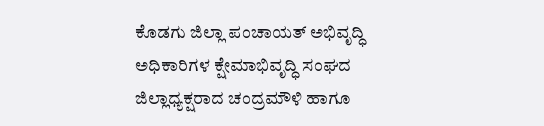ಕೊಡಗು ಜಿಲ್ಲಾ ಪಂಚಾಯತ್ ಅಭಿವೃದ್ಧಿ ಅಧಿಕಾರಿಗಳ ಕ್ಷೇಮಾಭಿವೃದ್ಧಿ ಸಂಘದ ಜಿಲ್ಲಾಧ್ಯಕ್ಷರಾದ ಚಂದ್ರಮೌಳಿ ಹಾಗೂ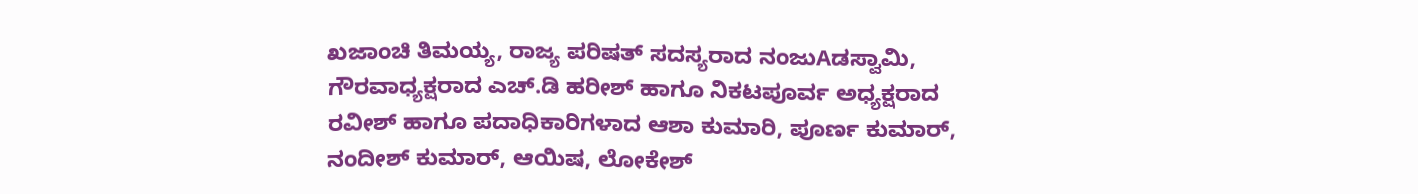ಖಜಾಂಚಿ ತಿಮಯ್ಯ, ರಾಜ್ಯ ಪರಿಷತ್ ಸದಸ್ಯರಾದ ನಂಜುAಡಸ್ವಾಮಿ, ಗೌರವಾಧ್ಯಕ್ಷರಾದ ಎಚ್.ಡಿ ಹರೀಶ್ ಹಾಗೂ ನಿಕಟಪೂರ್ವ ಅಧ್ಯಕ್ಷರಾದ ರವೀಶ್ ಹಾಗೂ ಪದಾಧಿಕಾರಿಗಳಾದ ಆಶಾ ಕುಮಾರಿ, ಪೂರ್ಣ ಕುಮಾರ್, ನಂದೀಶ್ ಕುಮಾರ್, ಆಯಿಷ, ಲೋಕೇಶ್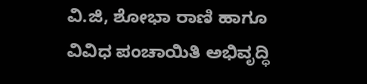ವಿ.ಜಿ, ಶೋಭಾ ರಾಣಿ ಹಾಗೂ ವಿವಿಧ ಪಂಚಾಯಿತಿ ಅಭಿವೃದ್ಧಿ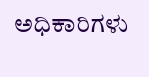ಅಧಿಕಾರಿಗಳು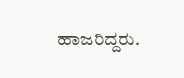ಹಾಜರಿದ್ದರು.